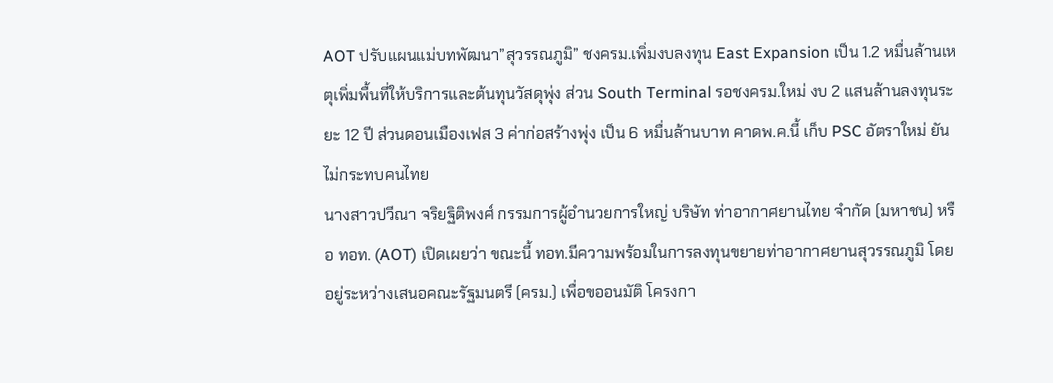AOT ปรับแผนแม่บทพัฒนา”สุวรรณภูมิ” ชงครม.เพิ่มงบลงทุน East Expansion เป็น 1.2 หมื่นล้านเหตุเพิ่มพื้นที่ให้บริการและต้นทุนวัสดุพุ่ง ส่วน South Terminal รอชงครม.ใหม่ งบ 2 แสนล้านลงทุนระยะ 12 ปี ส่วนดอนเมืองเฟส 3 ค่าก่อสร้างพุ่ง เป็น 6 หมื่นล้านบาท คาดพ.ค.นี้ เก็บ PSC อัตราใหม่ ยันไม่กระทบคนไทย
นางสาวปวีณา จริยฐิติพงศ์ กรรมการผู้อำนวยการใหญ่ บริษัท ท่าอากาศยานไทย จำกัด (มหาชน) หรือ ทอท. (AOT) เปิดเผยว่า ขณะนี้ ทอท.มีความพร้อมในการลงทุนขยายท่าอากาศยานสุวรรณภูมิ โดย อยู่ระหว่างเสนอคณะรัฐมนตรี (ครม.) เพื่อขออนมัติ โครงกา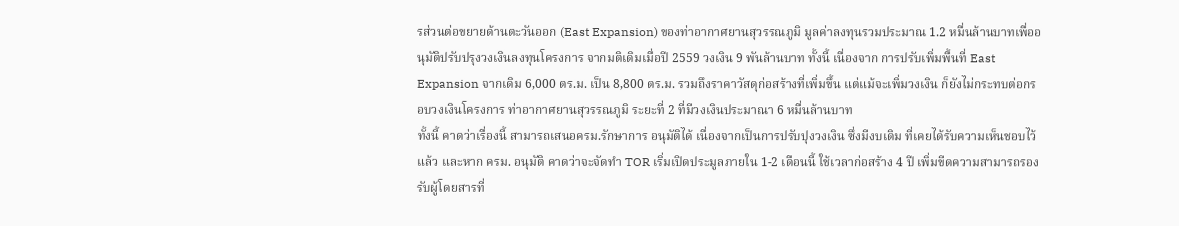รส่วนต่อขยายด้านตะวันออก (East Expansion) ของท่าอากาศยานสุวรรณภูมิ มูลค่าลงทุนรวมประมาณ 1.2 หมื่นล้านบาทเพื่ออนุมัติปรับปรุงวงเงินลงทุนโครงการ จากมติเดิมเมื่อปี 2559 วงเงิน 9 พันล้านบาท ทั้งนี้ เนื่องจาก การปรับเพิ่มพื้นที่ East Expansion จากเดิม 6,000 ตร.ม. เป็น 8,800 ตร.ม. รวมถึงราคาวัสดุก่อสร้างที่เพิ่มขึ้น แต่แม้จะเพิ่มวงเงิน ก็ยังไม่กระทบต่อกรอบวงเงินโครงการ ท่าอากาศยานสุวรรณภูมิ ระยะที่ 2 ที่มีวงเงินประมาณา 6 หมื่นล้านบาท
ทั้งนี้ คาดว่าเรื่องนี้ สามารถเสนอครม.รักษาการ อนุมัติได้ เนื่องจากเป็นการปรับปุงวงเงิน ซึ่งมีงบเดิม ที่เคยได้รับความเห็นชอบไว้แล้ว และหาก ครม. อนุมัติ คาดว่าจะจัดทำ TOR เริ่มเปิดประมูลภายใน 1-2 เดือนนี้ ใช้เวลาก่อสร้าง 4 ปี เพิ่มขีดความสามารถรองรับผู้โดยสารที่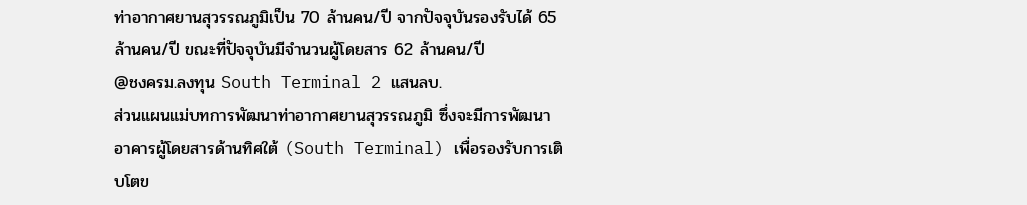ท่าอากาศยานสุวรรณภูมิเป็น 70 ล้านคน/ปี จากปัจจุบันรองรับได้ 65 ล้านคน/ปี ขณะที่ปัจจุบันมีจำนวนผู้โดยสาร 62 ล้านคน/ปี
@ชงครม.ลงทุน South Terminal 2 แสนลบ.
ส่วนแผนแม่บทการพัฒนาท่าอากาศยานสุวรรณภูมิ ซึ่งจะมีการพัฒนา อาคารผู้โดยสารด้านทิศใต้ (South Terminal) เพื่อรองรับการเติบโตข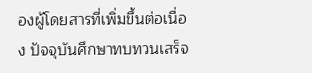องผู้โดยสารที่เพิ่มขึ้นต่อเนื่อง ปัจจุบันศึกษาทบทวนเสร็จ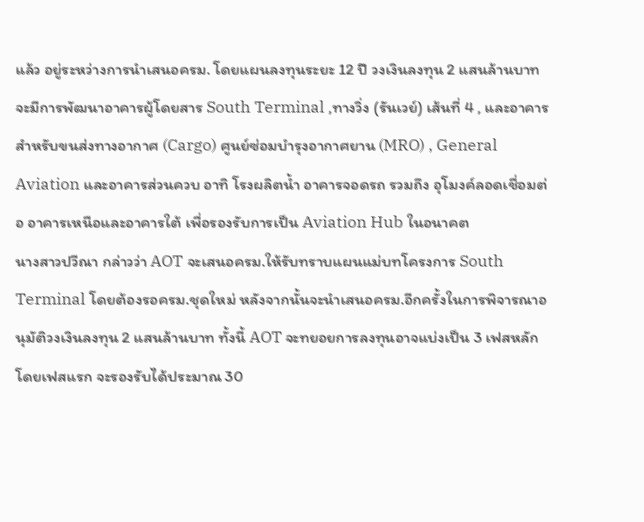แล้ว อยู่ระหว่างการนำเสนอครม. โดยแผนลงทุนระยะ 12 ปี วงเงินลงทุน 2 แสนล้านบาท จะมีการพัฒนาอาคารผู้โดยสาร South Terminal ,ทางวิ่ง (รันเวย์) เส้นที่ 4 , และอาคารสำหรับขนส่งทางอากาศ (Cargo) ศูนย์ซ่อมบำรุงอากาศยาน (MRO) , General Aviation และอาคารส่วนควบ อาทิ โรงผลิตน้ำ อาคารจอดรถ รวมถึง อุโมงค์ลอดเชื่อมต่อ อาคารเหนือและอาคารใต้ เพื่อรองรับการเป็น Aviation Hub ในอนาคต
นางสาวปวีณา กล่าวว่า AOT จะเสนอครม.ให้รับทราบแผนแม่บทโครงการ South Terminal โดยต้องรอครม.ชุดใหม่ หลังจากนั้นจะนำเสนอครม.อีกครั้งในการพิจารณาอนุมัติวงเงินลงทุน 2 แสนล้านบาท ทั้งนี้ AOT จะทยอยการลงทุนอาจแบ่งเป็น 3 เฟสหลัก โดยเฟสแรก จะรองรับได้ประมาณ 30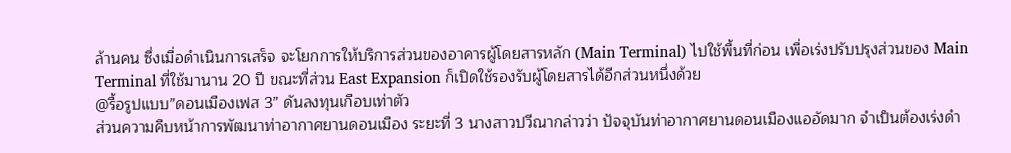ล้านคน ซึ่งเมื่อดำเนินการเสร็จ จะโยกการให้บริการส่วนของอาคารผู้โดยสารหลัก (Main Terminal) ไปใช้พื้นที่ก่อน เพื่อเร่งปรับปรุงส่วนของ Main Terminal ที่ใช้มานาน 20 ปี ขณะที่ส่วน East Expansion ก็เปิดใช้รองรับผู้โดยสารได้อีกส่วนหนึ่งด้วย
@รื้อรูปแบบ”ดอนเมืองเฟส 3” ดันลงทุนเกือบเท่าตัว
ส่วนความคืบหน้าการพัฒนาท่าอากาศยานดอนเมือง ระยะที่ 3 นางสาวปวีณากล่าวว่า ปัจจุบันท่าอากาศยานดอนเมืองแออัดมาก จำเป็นต้องเร่งดำ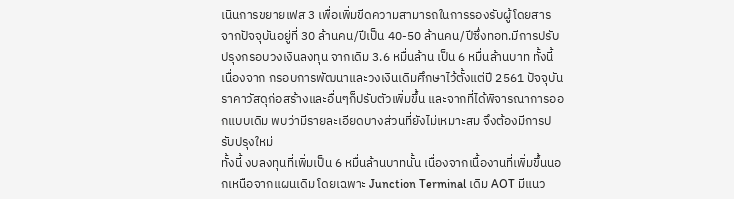เนินการขยายเฟส 3 เพื่อเพิ่มขีดความสามารถในการรองรับผู้โดยสาร จากปัจจุบันอยู่ที่ 30 ล้านคน/ปีเป็น 40-50 ล้านคน/ปีซึ่งทอท.มีการปรับปรุงกรอบวงเงินลงทุน จากเดิม 3.6 หมื่นล้าน เป็น 6 หมื่นล้านบาท ทั้งนี้เนื่องจาก กรอบการพัฒนาและวงเงินเดิมศึกษาไว้ตั้งแต่ปี 2561 ปัจจุบัน ราคาวัสดุก่อสร้างและอื่นๆก็ปรับตัวเพิ่มขึ้น และจากที่ได้พิจารณาการออกแบบเดิม พบว่ามีรายละเอียดบางส่วนที่ยังไม่เหมาะสม จึงต้องมีการปรับปรุงใหม่
ทั้งนี้ งบลงทุนที่เพิ่มเป็น 6 หมื่นล้านบาทนั้น เนื่องจากเนื้องานที่เพิ่มขึ้นนอกเหนือจากแผนเดิม โดยเฉพาะ Junction Terminal เดิม AOT มีแนว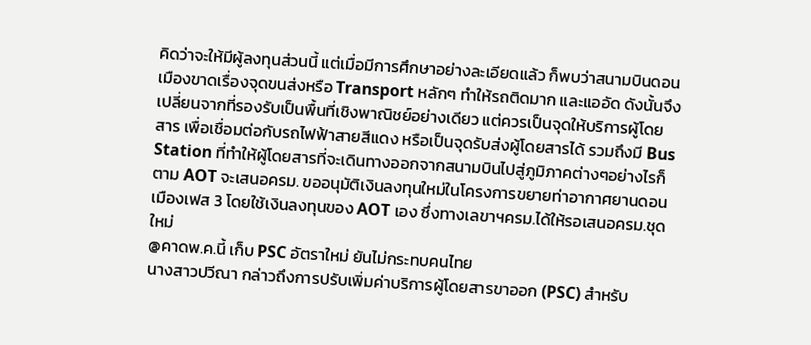คิดว่าจะให้มีผู้ลงทุนส่วนนี้ แต่เมื่อมีการศึกษาอย่างละเอียดแล้ว ก็พบว่าสนามบินดอนเมืองขาดเรื่องจุดขนส่งหรือ Transport หลักๆ ทำให้รถติดมาก และแออัด ดังนั้นจึงเปลี่ยนจากที่รองรับเป็นพื้นที่เชิงพาณิชย์อย่างเดียว แต่ควรเป็นจุดให้บริการผู้โดยสาร เพื่อเชื่อมต่อกับรถไฟฟ้าสายสีแดง หรือเป็นจุดรับส่งผู้โดยสารได้ รวมถึงมี Bus Station ที่ทำให้ผู้โดยสารที่จะเดินทางออกจากสนามบินไปสู่ภูมิภาคต่างๆอย่างไรก็ตาม AOT จะเสนอครม. ขออนุมัติเงินลงทุนใหม่ในโครงการขยายท่าอากาศยานดอนเมืองเฟส 3 โดยใช้เงินลงทุนของ AOT เอง ซึ่งทางเลขาฯครม.ได้ให้รอเสนอครม.ชุดใหม่
@คาดพ.ค.นี้ เก็บ PSC อัตราใหม่ ยันไม่กระทบคนไทย
นางสาวปวีณา กล่าวถึงการปรับเพิ่มค่าบริการผู้โดยสารขาออก (PSC) สำหรับ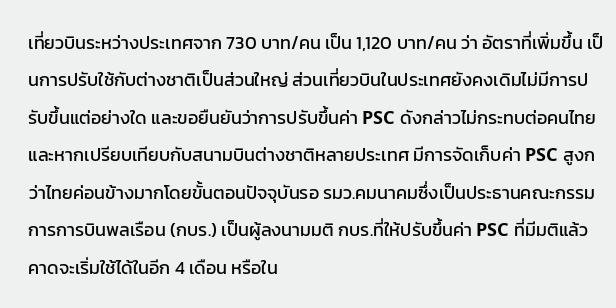เที่ยวบินระหว่างประเทศจาก 730 บาท/คน เป็น 1,120 บาท/คน ว่า อัตราที่เพิ่มขึ้น เป็นการปรับใช้กับต่างชาติเป็นส่วนใหญ่ ส่วนเที่ยวบินในประเทศยังคงเดิมไม่มีการปรับขึ้นแต่อย่างใด และขอยืนยันว่าการปรับขึ้นค่า PSC ดังกล่าวไม่กระทบต่อคนไทย และหากเปรียบเทียบกับสนามบินต่างชาติหลายประเทศ มีการจัดเก็บค่า PSC สูงกว่าไทยค่อนข้างมากโดยขั้นตอนปัจจุบันรอ รมว.คมนาคมซึ่งเป็นประธานคณะกรรมการการบินพลเรือน (กบร.) เป็นผู้ลงนามมติ กบร.ที่ให้ปรับขึ้นค่า PSC ที่มีมติแล้ว คาดจะเริ่มใช้ได้ในอีก 4 เดือน หรือใน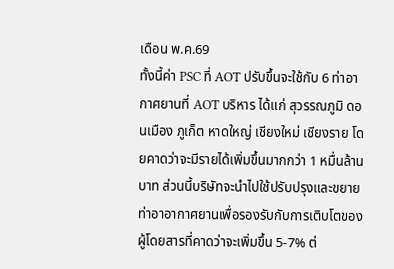เดือน พ.ค.69
ทั้งนี้ค่า PSC ที่ AOT ปรับขึ้นจะใช้กับ 6 ท่าอากาศยานที่ AOT บริหาร ได้แก่ สุวรรณภูมิ ดอนเมือง ภูเก็ต หาดใหญ่ เชียงใหม่ เชียงราย โดยคาดว่าจะมีรายได้เพิ่มขึ้นมากกว่า 1 หมื่นล้านบาท ส่วนนี้บริษัทจะนำไปใช้ปรับปรุงและขยายท่าอาอากาศยานเพื่อรองรับกับการเติบโตของผู้โดยสารที่คาดว่าจะเพิ่มขึ้น 5-7% ต่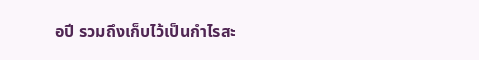อปี รวมถึงเก็บไว้เป็นกำไรสะ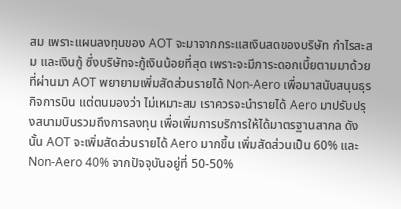สม เพราะแผนลงทุนของ AOT จะมาจากกระแสเงินสดของบริษัท กำไรสะสม และเงินกู้ ซึ่งบริษัทจะกู้เงินน้อยที่สุด เพราะจะมีภาระดอกเบี้ยตามมาด้วย
ที่ผ่านมา AOT พยายามเพิ่มสัดส่วนรายได้ Non-Aero เพื่อมาสนับสนุนธุรกิจการบิน แต่ตนมองว่า ไม่เหมาะสม เราควรจะนำรายได้ Aero มาปรับปรุงสนามบินรวมถึงการลงทุน เพื่อเพิ่มการบริการให้ได้มาตรฐานสากล ดังนั้น AOT จะเพิ่มสัดส่วนรายได้ Aero มากขึ้น เพิ่มสัดส่วนเป็น 60% และ Non-Aero 40% จากปัจจุบันอยู่ที่ 50-50%